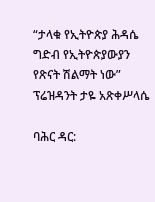“ታላቁ የኢትዮጵያ ሕዳሴ ግድብ የኢትዮጵያውያን የጽናት ሽልማት ነው” ፕሬዝዳንት ታዬ አጽቀሥላሴ

ባሕር ዳር: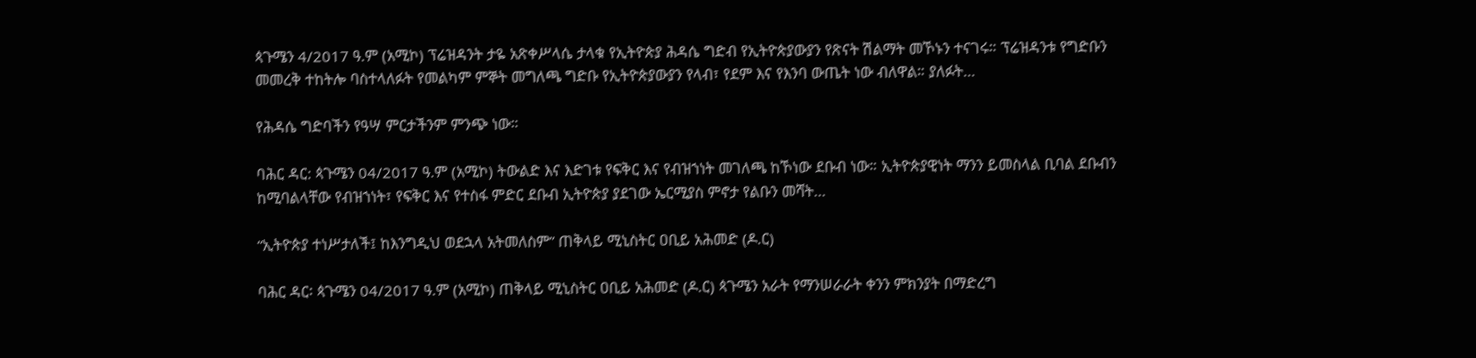ጳጉሜን 4/2017 ዓ.ም (አሚኮ) ፕሬዝዳንት ታዬ አጽቀሥላሴ ታላቁ የኢትዮጵያ ሕዳሴ ግድብ የኢትዮጵያውያን የጽናት ሽልማት መኾኑን ተናገሩ። ፕሬዝዳንቱ የግድቡን መመረቅ ተከትሎ ባስተላለፉት የመልካም ምኞት መግለጫ ግድቡ የኢትዮጵያውያን የላብ፣ የደም እና የእንባ ውጤት ነው ብለዋል። ያለፉት...

የሕዳሴ ግድባችን የዓሣ ምርታችንም ምንጭ ነው።

ባሕር ዳር: ጳጉሜን 04/2017 ዓ.ም (አሚኮ) ትውልድ እና እድገቱ የፍቅር እና የብዝኀነት መገለጫ ከኾነው ደቡብ ነው። ኢትዮጵያዊነት ማንን ይመስላል ቢባል ደቡብን ከሚባልላቸው የብዝኀነት፣ የፍቅር እና የተስፋ ምድር ደቡብ ኢትዮጵያ ያደገው ኤርሚያስ ምኖታ የልቡን መሻት...

“ኢትዮጵያ ተነሥታለች፤ ከእንግዲህ ወደኋላ አትመለስም” ጠቅላይ ሚኒስትር ዐቢይ አሕመድ (ዶ.ር)

ባሕር ዳር፡ ጳጉሜን 04/2017 ዓ.ም (አሚኮ) ጠቅላይ ሚኒስትር ዐቢይ አሕመድ (ዶ.ር) ጳጉሜን አራት የማንሠራራት ቀንን ምክንያት በማድረግ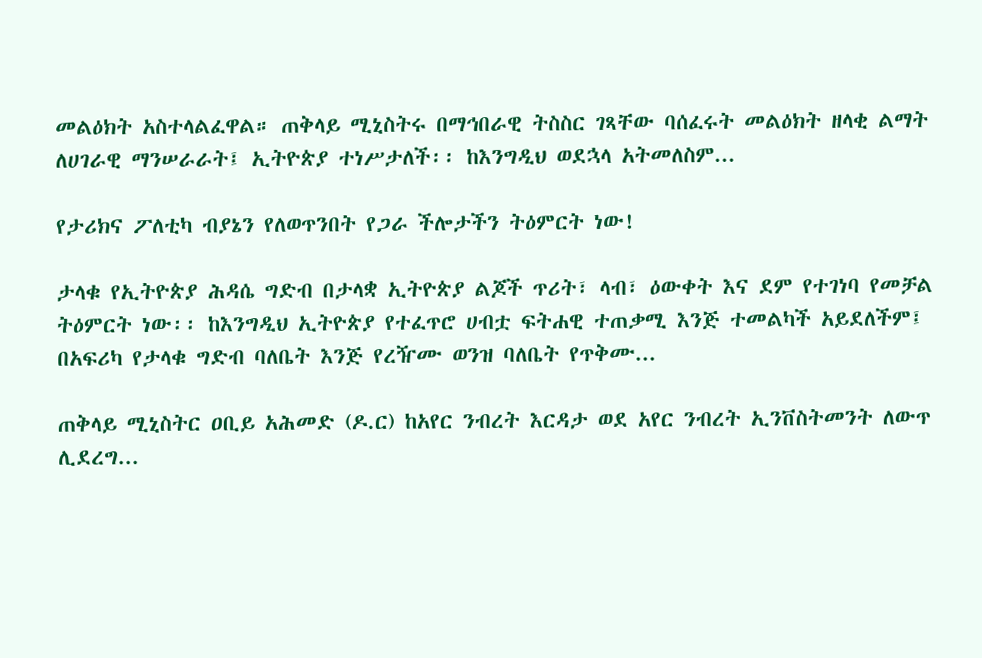መልዕክት አስተላልፈዋል። ጠቅላይ ሚኒስትሩ በማኅበራዊ ትስስር ገጻቸው ባሰፈሩት መልዕክት ዘላቂ ልማት ለሀገራዊ ማንሠራራት፤ ኢትዮጵያ ተነሥታለች፡፡ ከእንግዲህ ወደኋላ አትመለስም...

የታሪክና ፖለቲካ ብያኔን የለወጥንበት የጋራ ችሎታችን ትዕምርት ነው!

ታላቁ የኢትዮጵያ ሕዳሴ ግድብ በታላቋ ኢትዮጵያ ልጆች ጥሪት፣ ላብ፣ ዕውቀት እና ደም የተገነባ የመቻል ትዕምርት ነው፡፡ ከእንግዲህ ኢትዮጵያ የተፈጥሮ ሀብቷ ፍትሐዊ ተጠቃሚ እንጅ ተመልካች አይደለችም፤ በአፍሪካ የታላቁ ግድብ ባለቤት እንጅ የረዥሙ ወንዝ ባለቤት የጥቅሙ...

ጠቅላይ ሚኒስትር ዐቢይ አሕመድ (ዶ.ር) ከአየር ንብረት እርዳታ ወደ አየር ንብረት ኢንቨስትመንት ለውጥ ሊደረግ...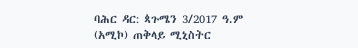ባሕር ዳር: ጳጉሜን 3/2017 ዓ.ም (አሚኮ) ጠቅላይ ሚኒስትር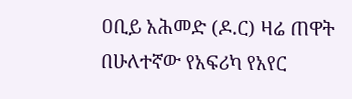ዐቢይ አሕመድ (ዶ.ር) ዛሬ ጠዋት በሁለተኛው የአፍሪካ የአየር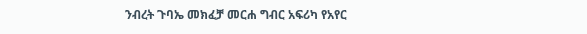ንብረት ጉባኤ መክፈቻ መርሐ ግብር አፍሪካ የአየር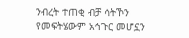ንብረት ተጠቂ ብቻ ሳትኾን የመፍትሄውም አኅጉር መሆኗን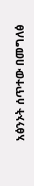አፅንኦት ሰጥተው በመግለፅ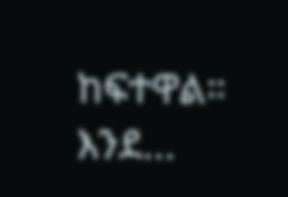ከፍተዋል። እንደ...